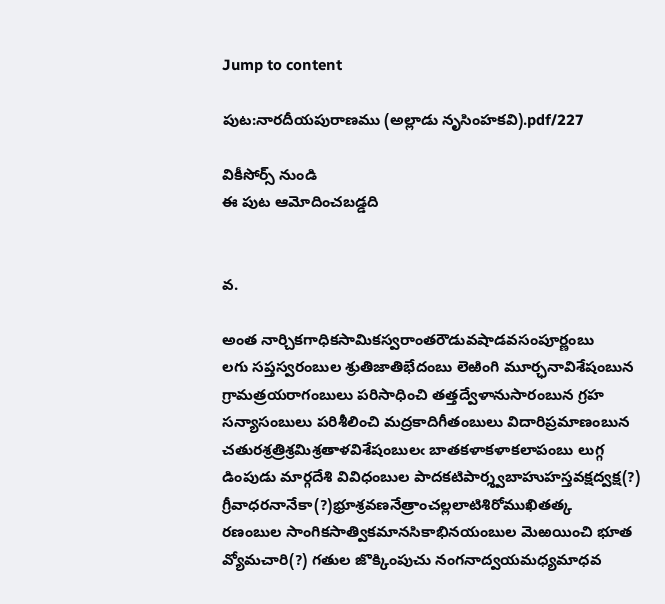Jump to content

పుట:నారదీయపురాణము (అల్లాడు నృసింహకవి).pdf/227

వికీసోర్స్ నుండి
ఈ పుట ఆమోదించబడ్డది


వ.

అంత నార్చికగాధికసామికస్వరాంతరౌడువషాడవసంపూర్ణంబు
లగు సప్తస్వరంబుల శ్రుతిజాతిభేదంబు లెఱింగి మూర్ఛనావిశేషంబున
గ్రామత్రయరాగంబులు పరిసాధించి తత్తద్వేళానుసారంబున గ్రహ
సన్యాసంబులు పరిశీలించి మద్రకాదిగీతంబులు విదారిప్రమాణంబున
చతురశ్రత్రిశ్రమిశ్రతాళవిశేషంబులఁ బాతకళాకళాకలాపంబు లుగ్గ
డింపుడు మార్గదేశి వివిధంబుల పాదకటిపార్శ్వబాహుహస్తవక్షద్వక్ష(?)
గ్రీవాధరనానేకా(?)భ్రూశ్రవణనేత్రాంచల్లలాటిశిరోముఖితత్క
రణంబుల సాంగికసాత్వికమానసికాభినయంబుల మెఱయించి భూత
వ్యోమచారి(?) గతుల జొక్కింపుచు నంగనాద్వయమధ్యమాధవ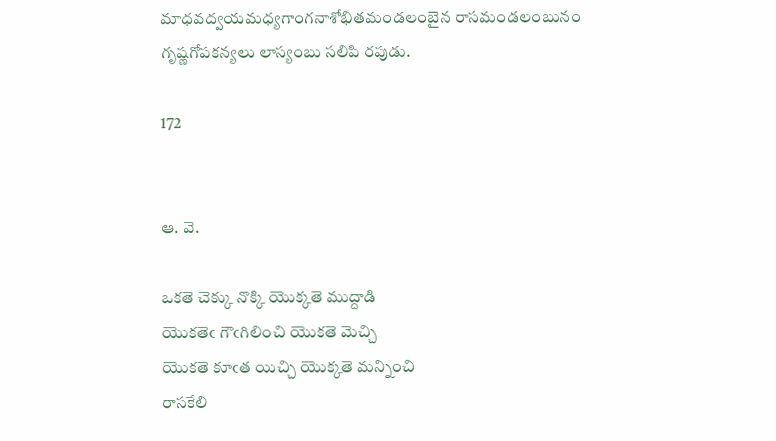మాధవద్వయమధ్యగాంగనాశోభితమండలంబైన రాసమండలంబునం
గృష్ణగోపకన్యలు లాస్యంబు సలిపి రపుడు.

172


ఆ. వె.

ఒకతె చెక్కు నొక్కి యొక్కతె ముద్దాడి
యొకతెఁ గౌఁగిలించి యొకతె మెచ్చి
యొకతె కూఁత యిచ్చి యొక్కతె మన్నించి
రాసకేలి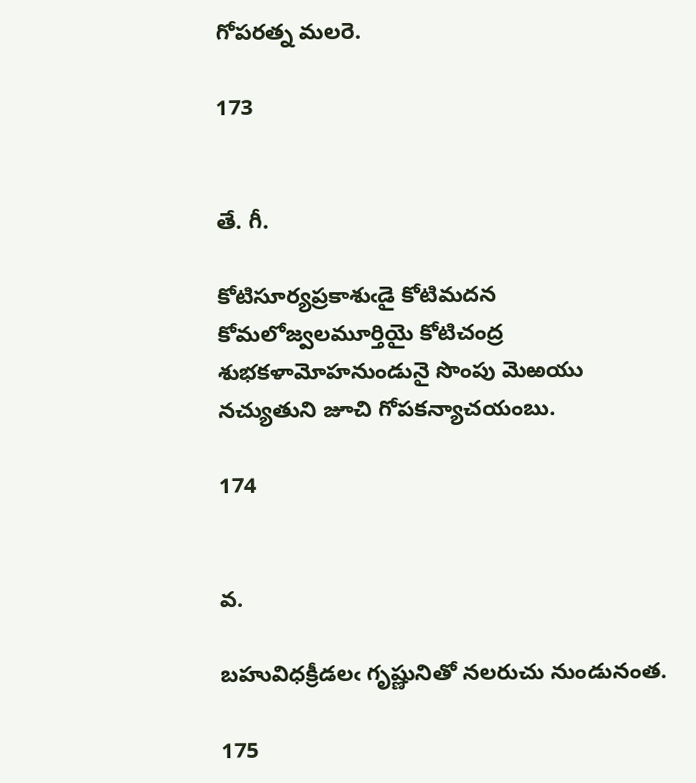గోపరత్న మలరె.

173


తే. గీ.

కోటిసూర్యప్రకాశుఁడై కోటిమదన
కోమలోజ్వలమూర్తియై కోటిచంద్ర
శుభకళామోహనుండునై సొంపు మెఱయు
నచ్యుతుని జూచి గోపకన్యాచయంబు.

174


వ.

బహువిధక్రీడలఁ గృష్ణునితో నలరుచు నుండునంత.

175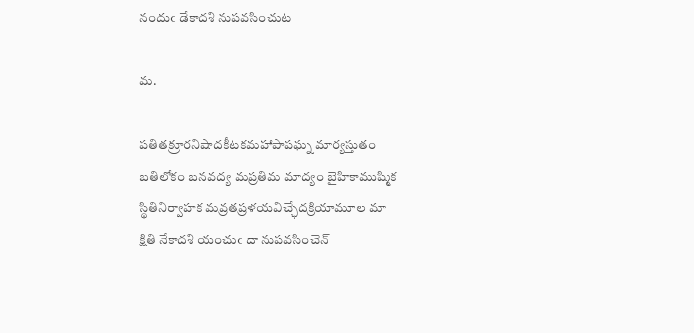నందుఁ డేకాదశి నుపవసించుట

మ.

పతితక్రూరనిషాదకీటకమహాపాపఘ్న మార్యస్తుతం
బతిలోకం బనవద్య మప్రతిమ మాద్యం బైహికాముష్మిక
స్థితినిర్వాహక మవ్రతప్రళయవిచ్ఛేదక్రియామూల మా
క్షితి నేకాదశి యంచుఁ దా నుపవసించెన్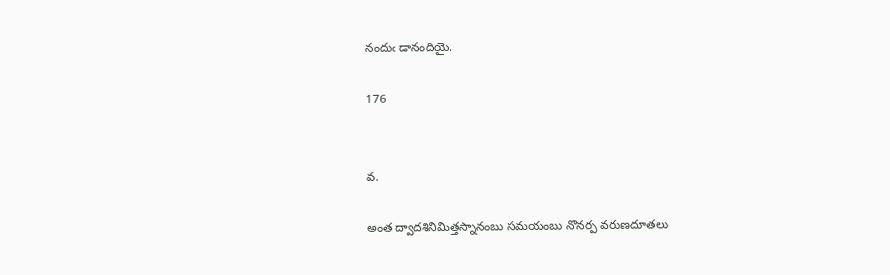నందుఁ డానందియై.

176


వ.

అంత ద్వాదశినిమిత్తస్నానంబు సమయంబు నొనర్ప వరుణదూతలు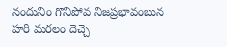నందునిం గొనిపోవ నిజప్రభావంబున హరి మరలం దెచ్చె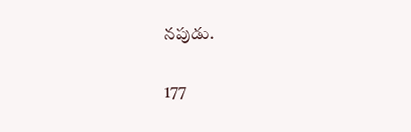నపుడు.

177